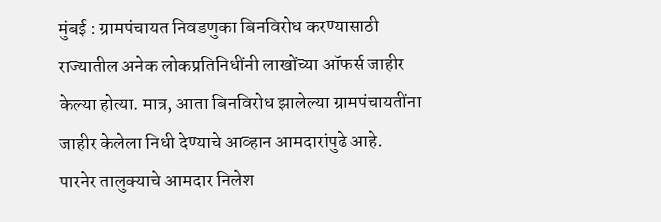मुंबई : ग्रामपंचायत निवडणुका बिनविरोध करण्यासाठी राज्यातील अनेक लोकप्रतिनिधींनी लाखोंच्या ऑफर्स जाहीर केल्या होत्या. मात्र, आता बिनविरोध झालेल्या ग्रामपंचायतींना जाहीर केलेला निधी देण्याचे आव्हान आमदारांपुढे आहे.
पारनेर तालुक्याचे आमदार निलेश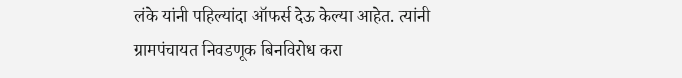लंके यांनी पहिल्यांदा ऑफर्स देऊ केल्या आहेत. त्यांनी ग्रामपंचायत निवडणूक बिनविरोध करा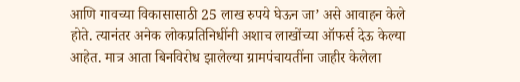आणि गावच्या विकासासाठी 25 लाख रुपये घेऊन जा’ असे आवाहन केले होते. त्यानंतर अनेक लोकप्रतिनिधींनी अशाच लाखोंच्या ऑफर्स देऊ केल्या आहेत. मात्र आता बिनविरोध झालेल्या ग्रामपंचायतींना जाहीर केलेला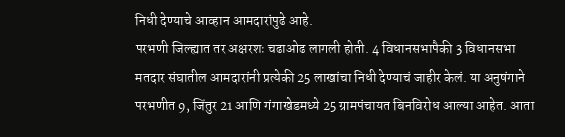निधी देण्याचे आव्हान आमदारांपुढे आहे.
परभणी जिल्ह्यात तर अक्षरशः चढाओढ लागली होती. 4 विधानसभापैकी 3 विधानसभा मतदार संघातील आमदारांनी प्रत्येकी 25 लाखांचा निधी देण्याचं जाहीर केलं. या अनुषंगाने परभणीत 9, जिंतुर 21 आणि गंगाखेडमध्ये 25 ग्रामपंचायत बिनविरोध आल्या आहेत. आता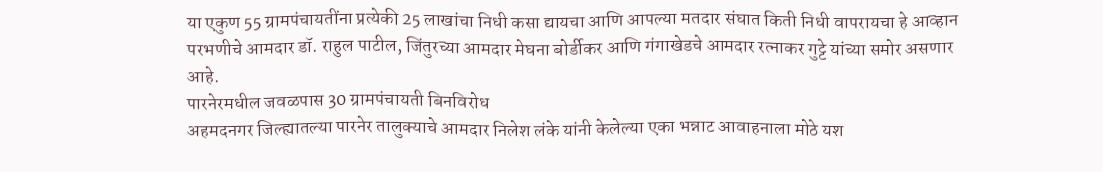या एकुण 55 ग्रामपंचायतींना प्रत्येकी 25 लाखांचा निधी कसा द्यायचा आणि आपल्या मतदार संघात किती निधी वापरायचा हे आव्हान परभणीचे आमदार डॉ. राहुल पाटील, जिंतुरच्या आमदार मेघना बोर्डीकर आणि गंगाखेडचे आमदार रत्नाकर गुट्टे यांच्या समोर असणार आहे.
पारनेरमधील जवळपास 30 ग्रामपंचायती बिनविरोध
अहमदनगर जिल्ह्यातल्या पारनेर तालुक्याचे आमदार निलेश लंके यांनी केलेल्या एका भन्नाट आवाहनाला मोठे यश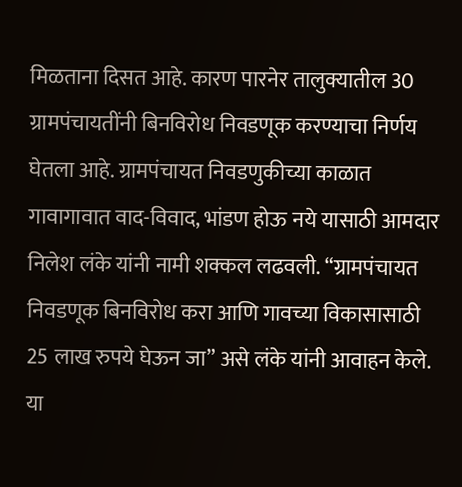मिळताना दिसत आहे. कारण पारनेर तालुक्यातील 30 ग्रामपंचायतींनी बिनविरोध निवडणूक करण्याचा निर्णय घेतला आहे. ग्रामपंचायत निवडणुकीच्या काळात गावागावात वाद-विवाद, भांडण होऊ नये यासाठी आमदार निलेश लंके यांनी नामी शक्कल लढवली. “ग्रामपंचायत निवडणूक बिनविरोध करा आणि गावच्या विकासासाठी 25 लाख रुपये घेऊन जा” असे लंके यांनी आवाहन केले. या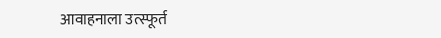आवाहनाला उत्स्फूर्त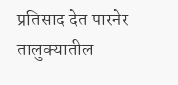प्रतिसाद देत पारनेर तालुक्यातील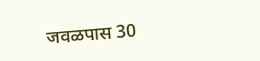जवळपास 30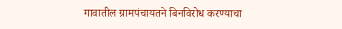गावातील ग्रामपंचायतने बिनविरोध करण्याचा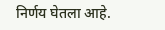निर्णय घेतला आहे.